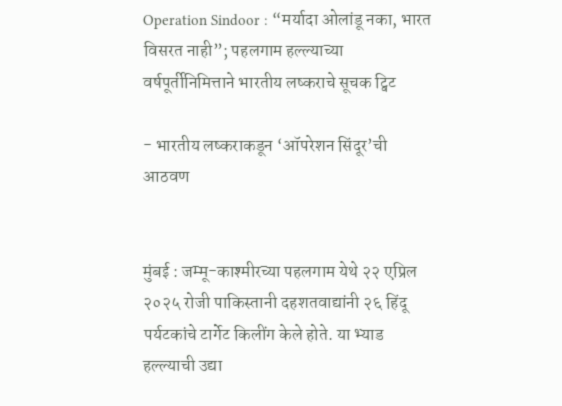Operation Sindoor : “मर्यादा ओलांडू नका, भारत विसरत नाही”; पहलगाम हल्ल्याच्या वर्षपूर्तीनिमित्ताने भारतीय लष्कराचे सूचक ट्विट

- भारतीय लष्कराकडून ‘ऑपरेशन सिंदूर’ची आठवण


मुंबई : जम्मू-काश्मीरच्या पहलगाम येथे २२ एप्रिल २०२५ रोजी पाकिस्तानी दहशतवाद्यांनी २६ हिंदू पर्यटकांचे टार्गेट किलींग केले होते. या भ्याड हल्ल्याची उद्या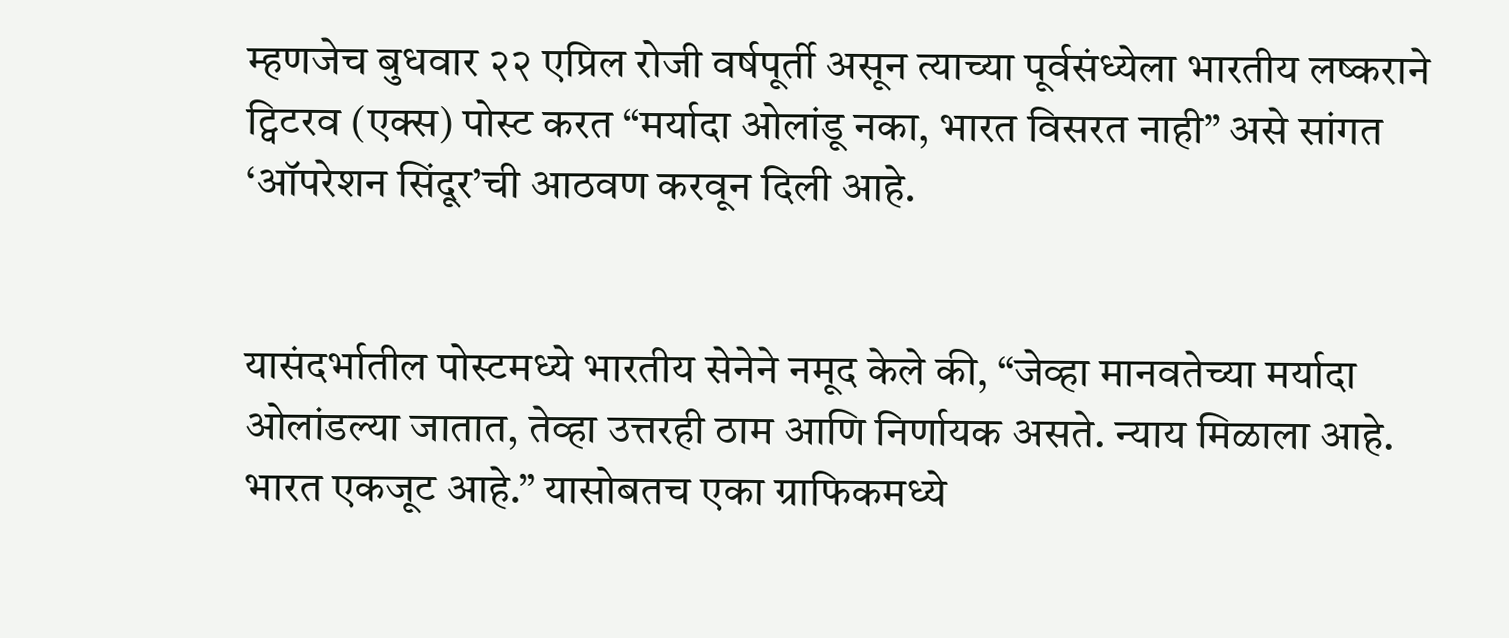म्हणजेच बुधवार २२ एप्रिल रोजी वर्षपूर्ती असून त्याच्या पूर्वसंध्येला भारतीय लष्कराने ट्विटरव (एक्स) पोस्ट करत “मर्यादा ओलांडू नका, भारत विसरत नाही” असे सांगत ‘ऑपरेशन सिंदूर’ची आठवण करवून दिली आहे.


यासंदर्भातील पोस्टमध्ये भारतीय सेनेने नमूद केले की, “जेव्हा मानवतेच्या मर्यादा ओलांडल्या जातात, तेव्हा उत्तरही ठाम आणि निर्णायक असते. न्याय मिळाला आहे. भारत एकजूट आहे.” यासोबतच एका ग्राफिकमध्ये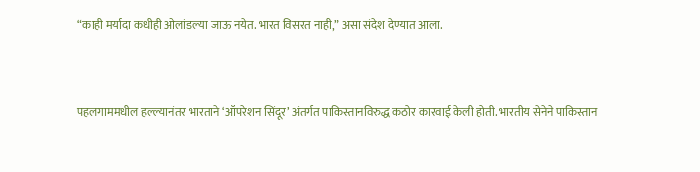“काही मर्यादा कधीही ओलांडल्या जाऊ नयेत. भारत विसरत नाही,” असा संदेश देण्यात आला.



पहलगाममधील हल्ल्यानंतर भारताने ‘ऑपरेशन सिंदूर’ अंतर्गत पाकिस्तानविरुद्ध कठोर कारवाई केली होती. भारतीय सेनेने पाकिस्तान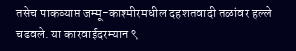तसेच पाकव्याप्त जम्मू-काश्मीरमधील दहशतवादी तळांवर हल्ले चढवले. या कारवाईदरम्यान ९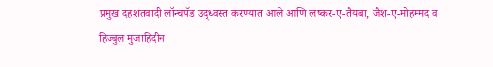प्रमुख दहशतवादी लॉन्चपॅड उद्ध्वस्त करण्यात आले आणि लष्कर-ए-तैयबा, जैश-ए-मोहम्मद व हिज्बुल मुजाहिदीन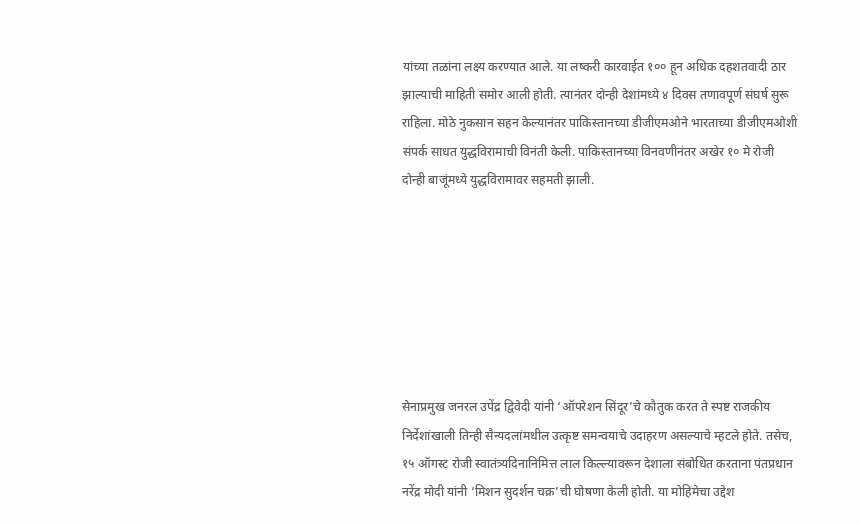यांच्या तळांना लक्ष्य करण्यात आले. या लष्करी कारवाईत १०० हून अधिक दहशतवादी ठार झाल्याची माहिती समोर आली होती. त्यानंतर दोन्ही देशांमध्ये ४ दिवस तणावपूर्ण संघर्ष सुरू राहिला. मोठे नुकसान सहन केल्यानंतर पाकिस्तानच्या डीजीएमओने भारताच्या डीजीएमओशी संपर्क साधत युद्धविरामाची विनंती केली. पाकिस्तानच्या विनवणीनंतर अखेर १० मे रोजी दोन्ही बाजूंमध्ये युद्धविरामावर सहमती झाली.







सेनाप्रमुख जनरल उपेंद्र द्विवेदी यांनी ‘ऑपरेशन सिंदूर’चे कौतुक करत ते स्पष्ट राजकीय निर्देशांखाली तिन्ही सैन्यदलांमधील उत्कृष्ट समन्वयाचे उदाहरण असल्याचे म्हटले होते. तसेच, १५ ऑगस्ट रोजी स्वातंत्र्यदिनानिमित्त लाल किल्ल्यावरून देशाला संबोधित करताना पंतप्रधान नरेंद्र मोदी यांनी ‘मिशन सुदर्शन चक्र’ची घोषणा केली होती. या मोहिमेचा उद्देश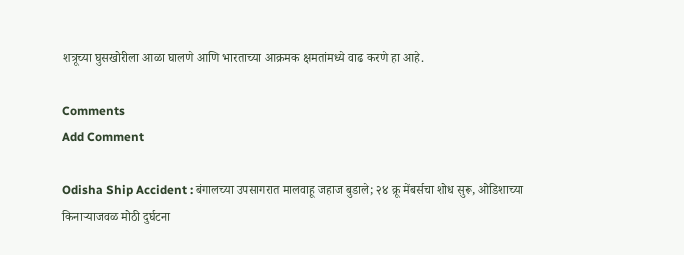शत्रूच्या घुसखोरीला आळा घालणे आणि भारताच्या आक्रमक क्षमतांमध्ये वाढ करणे हा आहे.

Comments
Add Comment

Odisha Ship Accident : बंगालच्या उपसागरात मालवाहू जहाज बुडाले; २४ क्रू मेंबर्सचा शोध सुरू, ओडिशाच्या किनाऱ्याजवळ मोठी दुर्घटना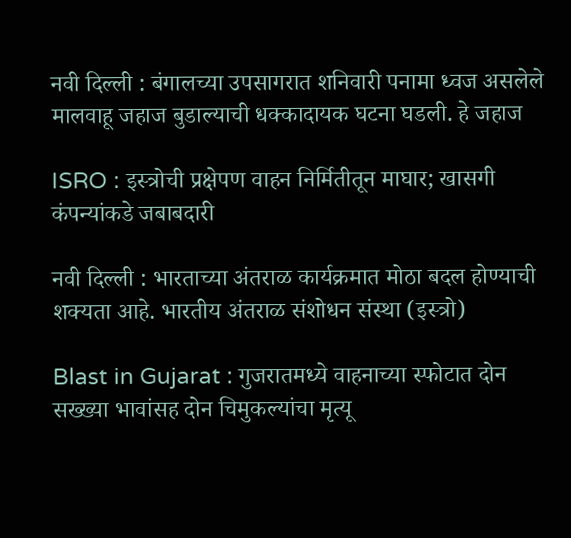नवी दिल्ली : बंगालच्या उपसागरात शनिवारी पनामा ध्वज असलेले मालवाहू जहाज बुडाल्याची धक्कादायक घटना घडली. हे जहाज

ISRO : इस्त्रोची प्रक्षेपण वाहन निर्मितीतून माघार; खासगी कंपन्यांकडे जबाबदारी

नवी दिल्ली : भारताच्या अंतराळ कार्यक्रमात मोठा बदल होण्याची शक्यता आहे. भारतीय अंतराळ संशोधन संस्था (इस्त्रो)

Blast in Gujarat : गुजरातमध्ये वाहनाच्या स्फोटात दोन सख्ख्या भावांसह दोन चिमुकल्यांचा मृत्यू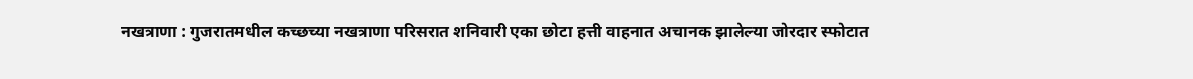नखत्राणा : गुजरातमधील कच्छच्या नखत्राणा परिसरात शनिवारी एका छोटा हत्ती वाहनात अचानक झालेल्या जोरदार स्फोटात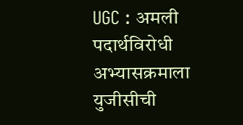UGC : अमली पदार्थविरोधी अभ्यासक्रमाला युजीसीची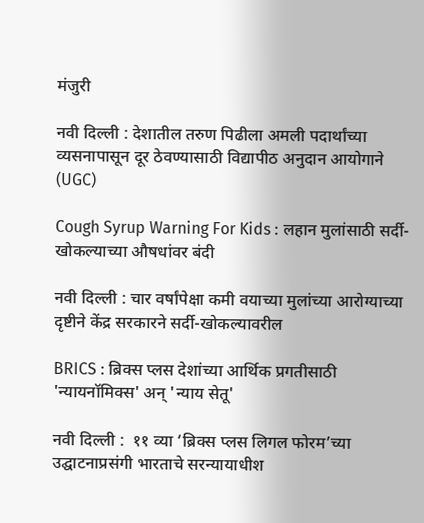मंजुरी

नवी दिल्ली : देशातील तरुण पिढीला अमली पदार्थांच्या व्यसनापासून दूर ठेवण्यासाठी विद्यापीठ अनुदान आयोगाने (UGC)

Cough Syrup Warning For Kids : लहान मुलांसाठी सर्दी-खोकल्याच्या औषधांवर बंदी

नवी दिल्ली : चार वर्षांपेक्षा कमी वयाच्या मुलांच्या आरोग्याच्या दृष्टीने केंद्र सरकारने सर्दी-खोकल्यावरील

BRICS : ब्रिक्स प्लस देशांच्या आर्थिक प्रगतीसाठी 'न्यायनॉमिक्स' अन् 'न्याय सेतू'

नवी दिल्ली :  ११ व्या ‘ब्रिक्स प्लस लिगल फोरम’च्या उद्घाटनाप्रसंगी भारताचे सरन्यायाधीश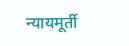न्यायमूर्ती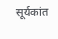सूर्यकांत